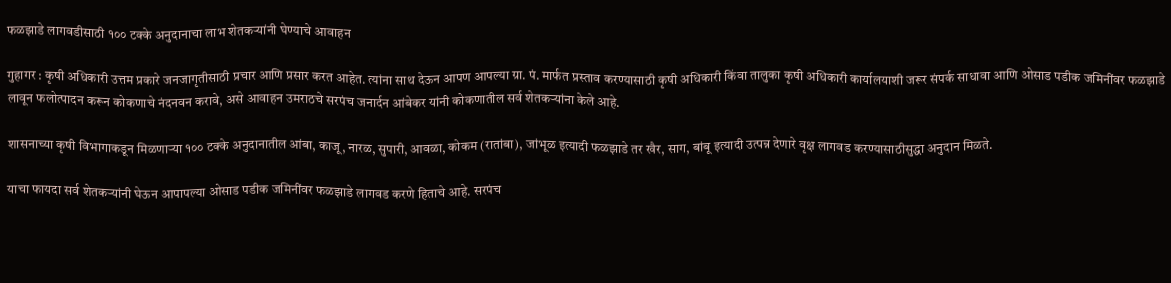फळझाडे लागवडीसाठी १०० टक्के अनुदानाचा लाभ शेतकऱ्यांनी घेण्याचे आवाहन

गुहागर : कृषी अधिकारी उत्तम प्रकारे जनजागृतीसाठी प्रचार आणि प्रसार करत आहेत. त्यांना साथ देऊन आपण आपल्या ग्रा. पं. मार्फत प्रस्ताव करण्यासाठी कृषी अधिकारी किंवा तालुका कृषी अधिकारी कार्यालयाशी जरूर संपर्क साधावा आणि ओसाड पडीक जमिनींवर फळझाडे लावून फलोत्पादन करून कोकणाचे नंदनवन करावे, असे आवाहन उमराठचे सरपंच जनार्दन आंबेकर यांनी कोकणातील सर्व शेतकऱ्यांना केले आहे.

शासनाच्या कृषी विभागाकडून मिळणाऱ्या १०० टक्के अनुदानातील आंबा, काजू, नारळ, सुपारी, आवळा, कोकम (रातांबा), जांभूळ इत्यादी फळझाडे तर खैर, साग, बांबू इत्यादी उत्पन्न देणारे वृक्ष लागवड करण्यासाठीसुद्धा अनुदान मिळते.

याचा फायदा सर्व शेतकऱ्यांनी घेऊन आपापल्या ओसाड पडीक जमिनींवर फळझाडे लागवड करणे हिताचे आहे. सरपंच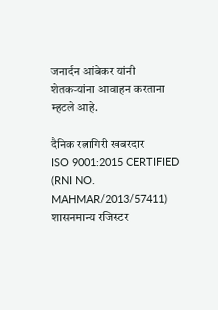जनार्दन आंबेकर यांनी शेतकऱ्यांना आवाहन करताना म्हटले आहे.

दैनिक रत्नागिरी खबरदार
ISO 9001:2015 CERTIFIED
(RNI NO. MAHMAR/2013/57411)
शासनमान्य रजिस्टर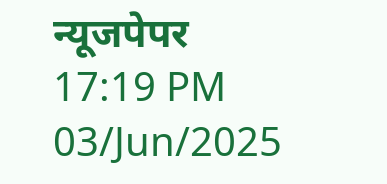न्यूजपेपर
17:19 PM 03/Jun/2025